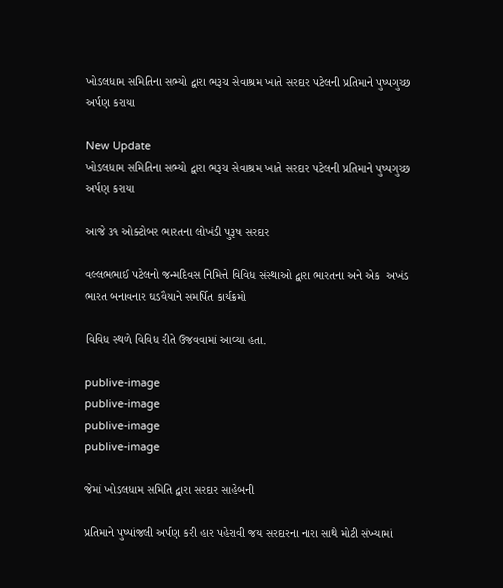ખોડલધામ સમિતિના સભ્યો દ્વારા ભરૂચ સેવાશ્રમ ખાતે સરદાર પટેલની પ્રતિમાને પુષ્પગુચ્છ અર્પણ કરાયા

New Update
ખોડલધામ સમિતિના સભ્યો દ્વારા ભરૂચ સેવાશ્રમ ખાતે સરદાર પટેલની પ્રતિમાને પુષ્પગુચ્છ અર્પણ કરાયા

આજે ૩૧ ઓક્ટોબર ભારતના લોખંડી પુરૂષ સરદાર

વલ્લભભાઈ પટેલનો જન્મદિવસ નિમિત્તે વિવિધ સંસ્થાઓ દ્વારા ભારતના અને એક  અખંડ ભારત બનાવનાર ઘડવૈયાને સમર્પિત કાર્યક્રમો

વિવિધ સ્થળે વિવિધ રીતે ઉજવવામાં આવ્યા હતા.

publive-image
publive-image
publive-image
publive-image

જેમાં ખોડલધામ સમિતિ દ્વારા સરદાર સાહેબની

પ્રતિમાને પુષ્પાંજલી અર્પણ કરી હાર પહેરાવી જય સરદારના નારા સાથે મોટી સંખ્યામાં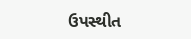ઉપસ્થીત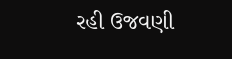રહી ઉજવણી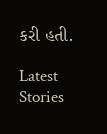કરી હતી.

Latest Stories